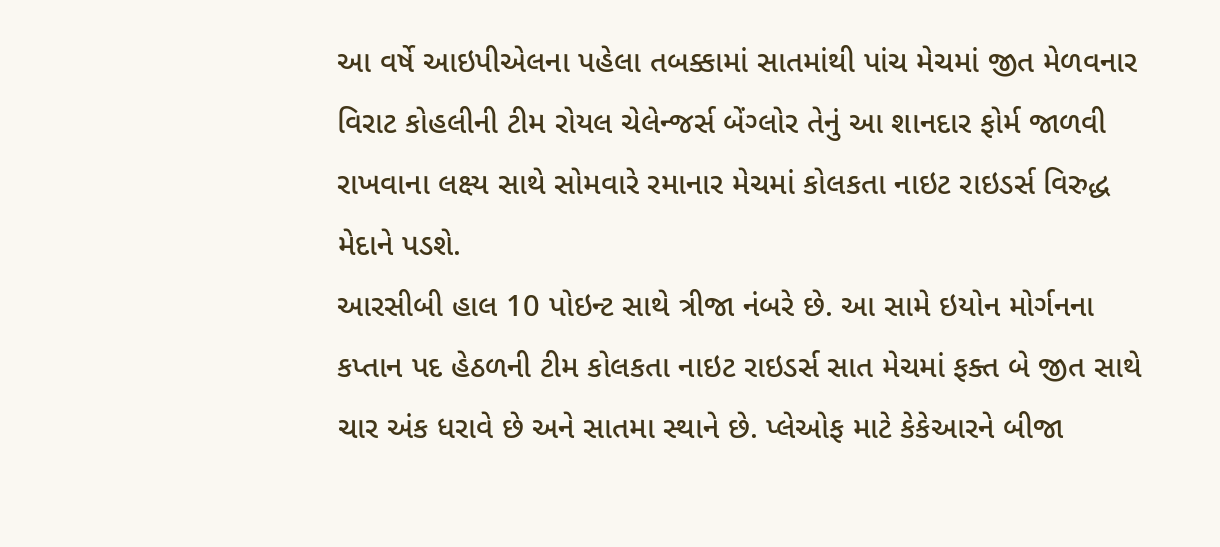આ વર્ષે આઇપીએલના પહેલા તબક્કામાં સાતમાંથી પાંચ મેચમાં જીત મેળવનાર વિરાટ કોહલીની ટીમ રોયલ ચેલેન્જર્સ બેંગ્લોર તેનું આ શાનદાર ફોર્મ જાળવી રાખવાના લક્ષ્ય સાથે સોમવારે રમાનાર મેચમાં કોલકતા નાઇટ રાઇડર્સ વિરુદ્ધ મેદાને પડશે.
આરસીબી હાલ 10 પોઇન્ટ સાથે ત્રીજા નંબરે છે. આ સામે ઇયોન મોર્ગનના કપ્તાન પદ હેઠળની ટીમ કોલકતા નાઇટ રાઇડર્સ સાત મેચમાં ફક્ત બે જીત સાથે ચાર અંક ધરાવે છે અને સાતમા સ્થાને છે. પ્લેઓફ માટે કેકેઆરને બીજા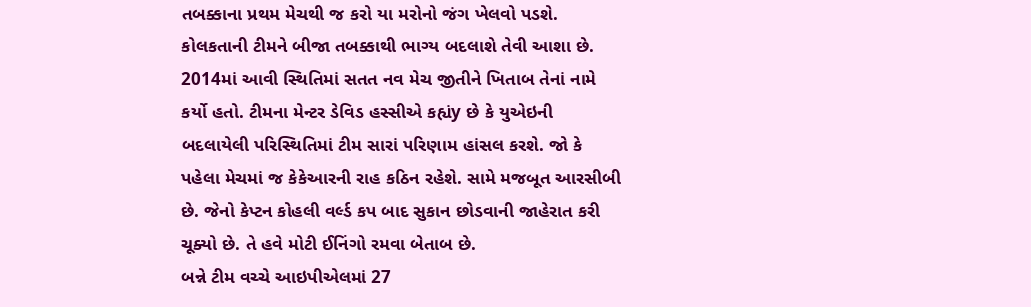તબક્કાના પ્રથમ મેચથી જ કરો યા મરોનો જંગ ખેલવો પડશે.
કોલકતાની ટીમને બીજા તબક્કાથી ભાગ્ય બદલાશે તેવી આશા છે. 2014માં આવી સ્થિતિમાં સતત નવ મેચ જીતીને ખિતાબ તેનાં નામે કર્યો હતો. ટીમના મેન્ટર ડેવિડ હસ્સીએ કહ્યંy છે કે યુએઇની બદલાયેલી પરિસ્થિતિમાં ટીમ સારાં પરિણામ હાંસલ કરશે. જો કે પહેલા મેચમાં જ કેકેઆરની રાહ કઠિન રહેશે. સામે મજબૂત આરસીબી છે. જેનો કેપ્ટન કોહલી વર્લ્ડ કપ બાદ સુકાન છોડવાની જાહેરાત કરી ચૂક્યો છે. તે હવે મોટી ઈનિંગો રમવા બેતાબ છે.
બન્ને ટીમ વચ્ચે આઇપીએલમાં 27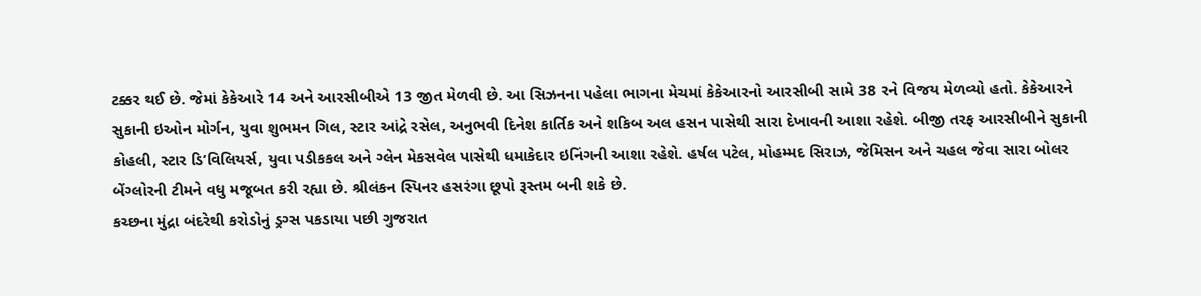ટક્કર થઈ છે. જેમાં કેકેઆરે 14 અને આરસીબીએ 13 જીત મેળવી છે. આ સિઝનના પહેલા ભાગના મેચમાં કેકેઆરનો આરસીબી સામે 38 રને વિજય મેળવ્યો હતો. કેકેઆરને સુકાની ઇઓન મોર્ગન, યુવા શુભમન ગિલ, સ્ટાર આંદ્રે રસેલ, અનુભવી દિનેશ કાર્તિક અને શકિબ અલ હસન પાસેથી સારા દેખાવની આશા રહેશે. બીજી તરફ આરસીબીને સુકાની કોહલી, સ્ટાર ડિ’વિલિયર્સ, યુવા પડીકકલ અને ગ્લેન મેકસવેલ પાસેથી ધમાકેદાર ઇનિંગની આશા રહેશે. હર્ષલ પટેલ, મોહમ્મદ સિરાઝ, જેમિસન અને ચહલ જેવા સારા બોલર બેંગ્લોરની ટીમને વધુ મજૂબત કરી રહ્યા છે. શ્રીલંકન સ્પિનર હસરંગા છૂપો રૂસ્તમ બની શકે છે.
કચ્છના મુંદ્રા બંદરેથી કરોડોનું ડ્રગ્સ પકડાયા પછી ગુજરાત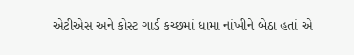એટીએસ અને કોસ્ટ ગાર્ડ કચ્છમાં ધામા નાંખીને બેઠા હતાં એ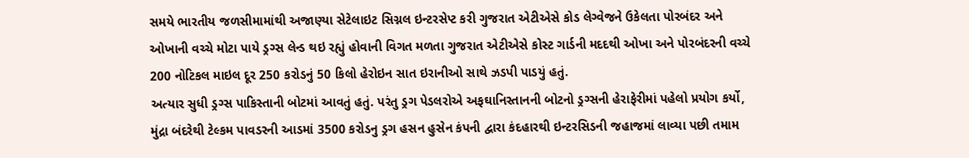સમયે ભારતીય જળસીમામાંથી અજાણ્યા સેટેલાઇટ સિગ્નલ ઇન્ટરસેપ્ટ કરી ગુજરાત એટીએસે કોડ લેગ્વેજને ઉકેલતા પોરબંદર અને ઓખાની વચ્ચે મોટા પાયે ડ્રગ્સ લેન્ડ થઇ રહ્યું હોવાની વિગત મળતા ગુજરાત એટીએસે કોસ્ટ ગાર્ડની મદદથી ઓખા અને પોરબંદરની વચ્ચે 200 નોટિકલ માઇલ દૂર 250 કરોડનું 50 કિલો હેરોઇન સાત ઇરાનીઓ સાથે ઝડપી પાડયું હતું.
અત્યાર સુધી ડ્રગ્સ પાકિસ્તાની બોટમાં આવતું હતું. પરંતુ ડ્રગ પેડલરોએ અફઘાનિસ્તાનની બોટનો ડ્રગ્સની હેરાફેરીમાં પહેલો પ્રયોગ કર્યો, મુંદ્રા બંદરેથી ટેલ્કમ પાવડરની આડમાં 3500 કરોડનુ ડ્રગ હસન હુસેન કંપની દ્વારા કંદહારથી ઇન્ટરસિડની જહાજમાં લાવ્યા પછી તમામ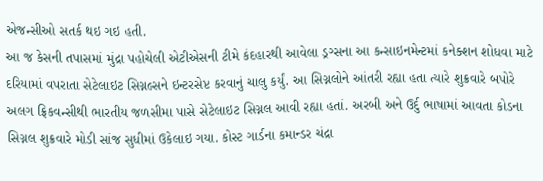એજન્સીઓ સતર્ક થઇ ગઇ હતી.
આ જ કેસની તપાસમાં મુંદ્રા પહોચેલી એટીએસની ટીમે કંદહારથી આવેલા ડ્રગ્સના આ કન્સાઇનમેન્ટમાં કનેક્શન શોધવા માટે દરિયામાં વપરાતા સેટેલાઇટ સિગ્નલ્સને ઇન્ટરસેપ્ટ કરવાનું ચાલુ કર્યું. આ સિગ્નલોને આંતરી રહ્યા હતા ત્યારે શુક્રવારે બપોરે અલગ ફ્રિકવન્સીથી ભારતીય જળસીમા પાસે સેટેલાઇટ સિગ્નલ આવી રહ્યા હતાં. અરબી અને ઉર્દુ ભાષામાં આવતા કોડના સિગ્નલ શુક્રવારે મોડી સાંજ સુધીમાં ઉકેલાઇ ગયા. કોસ્ટ ગાર્ડના કમાન્ડર ચંદ્રા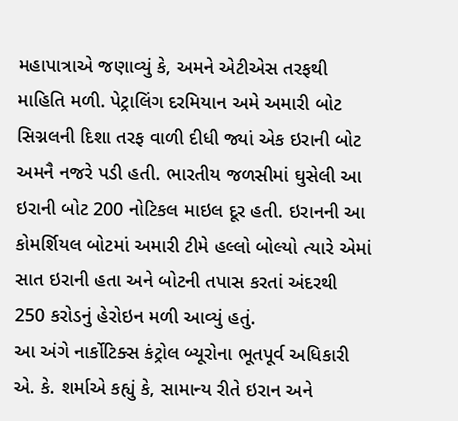મહાપાત્રાએ જણાવ્યું કે, અમને એટીએસ તરફથી માહિતિ મળી. પેટ્રાલિંગ દરમિયાન અમે અમારી બોટ સિગ્નલની દિશા તરફ વાળી દીધી જ્યાં એક ઇરાની બોટ અમનૈ નજરે પડી હતી. ભારતીય જળસીમાં ઘુસેલી આ ઇરાની બોટ 200 નોટિકલ માઇલ દૂર હતી. ઇરાનની આ કોમર્શિયલ બોટમાં અમારી ટીમે હલ્લો બોલ્યો ત્યારે એમાં સાત ઇરાની હતા અને બોટની તપાસ કરતાં અંદરથી 250 કરોડનું હેરોઇન મળી આવ્યું હતું.
આ અંગે નાર્કોટિક્સ કંટ્રોલ બ્યૂરોના ભૂતપૂર્વ અધિકારી એ. કે. શર્માએ કહ્યું કે, સામાન્ય રીતે ઇરાન અને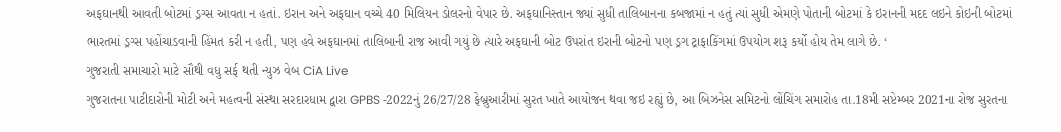અફઘાનથી આવતી બોટમાં ડ્રગ્સ આવતા ન હતાં. ઇરાન અને અફઘાન વચ્ચે 40 મિલિયન ડોલરનો વેપાર છે. અફઘાનિસ્તાન જ્યાં સુધી તાલિબાનના કબજામાં ન હતું ત્યાં સુધી એમણે પોતાની બોટમાં કે ઇરાનની મદદ લઇને કોઇની બોટમાં ભારતમાં ડ્રગ્સ પહોંચાડવાની હિંમત કરી ન હતી, પણ હવે અફઘાનમાં તાલિબાની રાજ આવી ગયું છે ત્યારે અફઘાની બોટ ઉપરાંત ઇરાની બોટનો પણ ડ્રગ ટ્રાફાકિંગમાં ઉપયોગ શરૂ કર્યો હોય તેમ લાગે છે. ‘
ગુજરાતી સમાચારો માટે સૌથી વધુ સર્ફ થતી ન્યુઝ વેબ CiA Live
ગુજરાતના પાટીદારોની મોટી અને મહત્વની સંસ્થા સરદારધામ દ્વારા GPBS -2022નું 26/27/28 ફેબ્રુઆરીમાં સુરત ખાતે આયોજન થવા જઇ રહ્યું છે, આ બિઝનેસ સમિટનો લોંચિંગ સમારોહ તા.18મી સપ્ટેમ્બર 2021ના રોજ સુરતના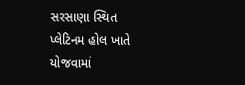સરસાણા સ્થિત પ્લેટિનમ હોલ ખાતે યોજવામાં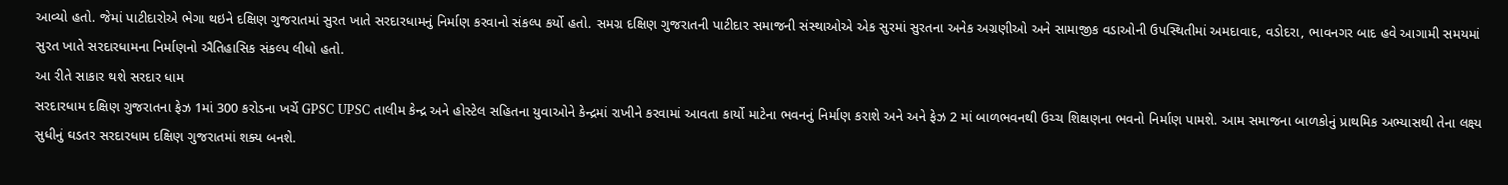આવ્યો હતો. જેમાં પાટીદારોએ ભેગા થઇને દક્ષિણ ગુજરાતમાં સુરત ખાતે સરદારધામનું નિર્માણ કરવાનો સંકલ્પ કર્યો હતો. સમગ્ર દક્ષિણ ગુજરાતની પાટીદાર સમાજની સંસ્થાઓએ એક સુરમાં સુરતના અનેક અગ્રણીઓ અને સામાજીક વડાઓની ઉપસ્થિતીમાં અમદાવાદ, વડોદરા, ભાવનગર બાદ હવે આગામી સમયમાં સુરત ખાતે સરદારધામના નિર્માણનો ઐતિહાસિક સંકલ્પ લીધો હતો.
આ રીતે સાકાર થશે સરદાર ધામ
સરદારધામ દક્ષિણ ગુજરાતના ફેઝ 1માં 300 કરોડના ખર્ચે GPSC UPSC તાલીમ કેન્દ્ર અને હોસ્ટેલ સહિતના યુવાઓને કેન્દ્રમાં રાખીને કરવામાં આવતા કાર્યો માટેના ભવનનું નિર્માણ કરાશે અને અને ફેઝ 2 માં બાળભવનથી ઉચ્ચ શિક્ષણના ભવનો નિર્માણ પામશે. આમ સમાજના બાળકોનું પ્રાથમિક અભ્યાસથી તેના લક્ષ્ય સુધીનું ઘડતર સરદારધામ દક્ષિણ ગુજરાતમાં શક્ય બનશે.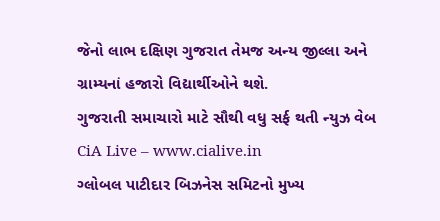જેનો લાભ દક્ષિણ ગુજરાત તેમજ અન્ય જીલ્લા અને ગ્રામ્યનાં હજારો વિદ્યાર્થીઓને થશે.
ગુજરાતી સમાચારો માટે સૌથી વધુ સર્ફ થતી ન્યુઝ વેબ CiA Live – www.cialive.in
ગ્લોબલ પાટીદાર બિઝનેસ સમિટનો મુખ્ય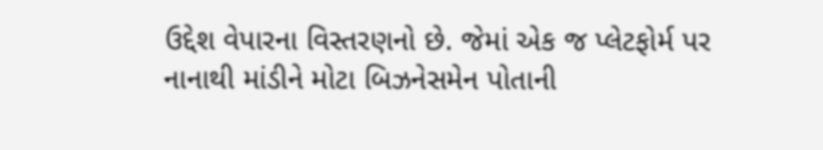ઉદ્દેશ વેપારના વિસ્તરણનો છે. જેમાં એક જ પ્લેટફોર્મ પર નાનાથી માંડીને મોટા બિઝનેસમેન પોતાની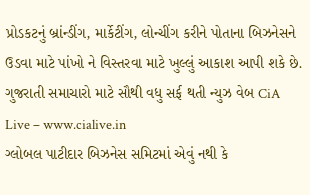પ્રોડકટનું બ્રાંન્ડીંગ, માર્કેટીંગ, લોન્ચીંગ કરીને પોતાના બિઝનેસને ઉડવા માટે પાંખો ને વિસ્તરવા માટે ખુલ્લું આકાશ આપી શકે છે.
ગુજરાતી સમાચારો માટે સૌથી વધુ સર્ફ થતી ન્યુઝ વેબ CiA Live – www.cialive.in
ગ્લોબલ પાટીદાર બિઝનેસ સમિટમાં એવું નથી કે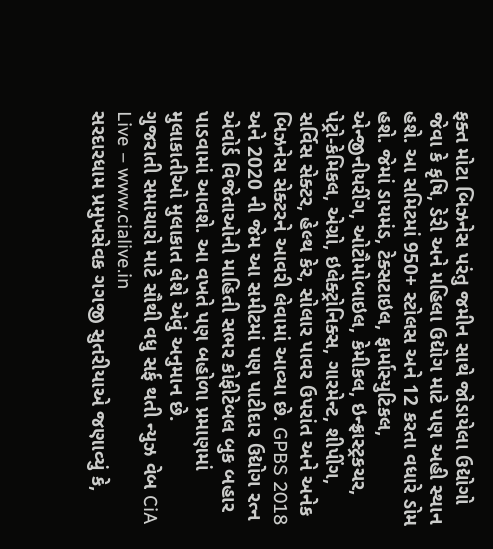ફક્ત મોટા બિઝનેસ પરંતુ જમીન સાથે જોડાયેલા ઉદ્યોગો જેવા કે કૃષિ, ડેરી અને મહિલા ઉદ્યોગ માટે પણ અહી સ્થાન હશે. આ સમિટમાં 950+ સ્ટોલસ અને 12 કરતા વધારે ડોમ હશે. જેમાં ડાયમંડ, ટેક્સટાઇલ, ફાર્માસ્યુટિકલ, એન્જીનીયરીંગ, ઓટૌમોબાઇલ, કેમીકલ, ઇન્ફ્રાસ્ટ્રકચર, પેટ્રો-કેમિકલ, એગ્રો, ઇલેક્ટ્રોનિક્સ, ગારમેન્ટ, શીપીંગ, સર્વિસ સેક્ટર, હેલ્થ કેર, સોલાર પાવર ઉપરાંત અને અનેક બિઝનેસ સેક્ટરને આવરી લેવામાં આવ્યા છે. GPBS 2018 અને 2020 ની જેમ આ સમીટમાં પણ પાટીદાર ઉદ્યોગ રત્ન એવોર્ડ વિજેતાઓની માહિતી સભર કોફીટેબલ બુક બહાર પાડવામાં આવશે. આ વખતે પણ બહોળા પ્રમાણમાં મુલાકાતીઓ મુલાકાત લેશે એવું અનુમાન છે.
ગુજરાતી સમાચારો માટે સૌથી વધુ સર્ફ થતી ન્યુઝ વેબ CiA Live – www.cialive.in
સરદારધામ પ્રમુખસેવક ગગજી સુતરીયાએ જણાવ્યું કે,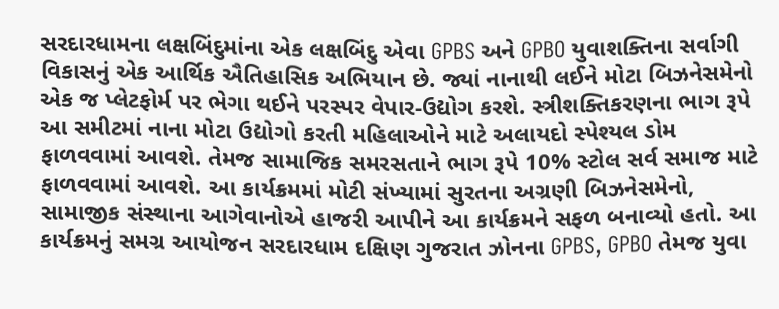સરદારધામના લક્ષબિંદુમાંના એક લક્ષબિંદુ એવા GPBS અને GPBO યુવાશક્તિના સર્વાગી વિકાસનું એક આર્થિક ઐતિહાસિક અભિયાન છે. જ્યાં નાનાથી લઈને મોટા બિઝનેસમેનો એક જ પ્લેટફોર્મ પર ભેગા થઈને પરસ્પર વેપાર-ઉદ્યોગ કરશે. સ્ત્રીશક્તિકરણના ભાગ રૂપે આ સમીટમાં નાના મોટા ઉદ્યોગો કરતી મહિલાઓને માટે અલાયદો સ્પેશ્યલ ડોમ ફાળવવામાં આવશે. તેમજ સામાજિક સમરસતાને ભાગ રૂપે 10% સ્ટોલ સર્વ સમાજ માટે ફાળવવામાં આવશે. આ કાર્યક્રમમાં મોટી સંખ્યામાં સુરતના અગ્રણી બિઝનેસમેનો, સામાજીક સંસ્થાના આગેવાનોએ હાજરી આપીને આ કાર્યક્રમને સફળ બનાવ્યો હતો. આ કાર્યક્રમનું સમગ્ર આયોજન સરદારધામ દક્ષિણ ગુજરાત ઝોનના GPBS, GPBO તેમજ યુવા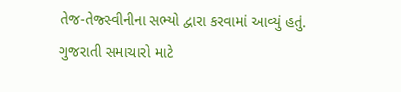તેજ-તેજ્સ્વીનીના સભ્યો દ્વારા કરવામાં આવ્યું હતું.
ગુજરાતી સમાચારો માટે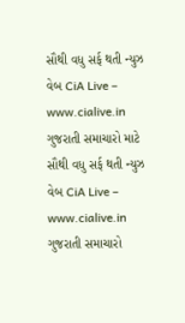સૌથી વધુ સર્ફ થતી ન્યુઝ વેબ CiA Live – www.cialive.in
ગુજરાતી સમાચારો માટે સૌથી વધુ સર્ફ થતી ન્યુઝ વેબ CiA Live – www.cialive.in
ગુજરાતી સમાચારો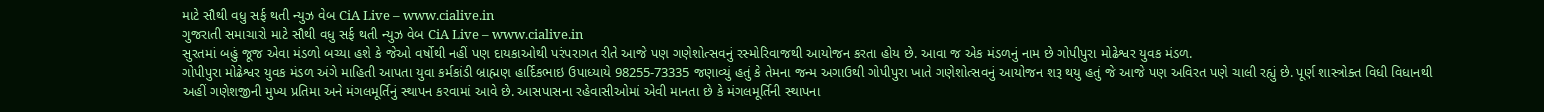માટે સૌથી વધુ સર્ફ થતી ન્યુઝ વેબ CiA Live – www.cialive.in
ગુજરાતી સમાચારો માટે સૌથી વધુ સર્ફ થતી ન્યુઝ વેબ CiA Live – www.cialive.in
સુરતમાં બહું જૂજ એવા મંડળો બચ્યા હશે કે જેઓ વર્ષોથી નહીં પણ દાયકાઓથી પરંપરાગત રીતે આજે પણ ગણેશોત્સવનું રસ્મોરિવાજથી આયોજન કરતા હોય છે. આવા જ એક મંડળનું નામ છે ગોપીપુરા મોઢેશ્વર યુવક મંડળ.
ગોપીપુરા મોઢેશ્વર યુવક મંડળ અંગે માહિતી આપતા યુવા કર્મકાંડી બ્રાહ્મણ હાર્દિકભાઇ ઉપાધ્યાયે 98255-73335 જણાવ્યું હતું કે તેમના જન્મ અગાઉથી ગોપીપુરા ખાતે ગણેશોત્સવનું આયોજન શરૂ થયુ હતું જે આજે પણ અવિરત પણે ચાલી રહ્યું છે. પૂર્ણ શાસ્ત્રોક્ત વિધી વિધાનથી અહીં ગણેશજીની મુખ્ય પ્રતિમા અને મંગલમૂર્તિનું સ્થાપન કરવામાં આવે છે. આસપાસના રહેવાસીઓમાં એવી માનતા છે કે મંગલમૂર્તિની સ્થાપના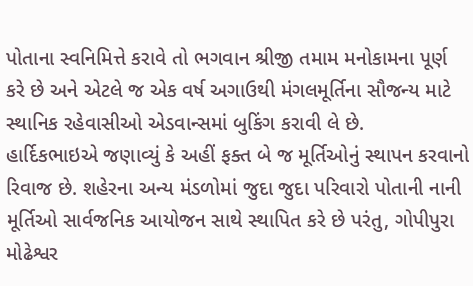પોતાના સ્વનિમિત્તે કરાવે તો ભગવાન શ્રીજી તમામ મનોકામના પૂર્ણ કરે છે અને એટલે જ એક વર્ષ અગાઉથી મંગલમૂર્તિના સૌજન્ય માટે સ્થાનિક રહેવાસીઓ એડવાન્સમાં બુકિંગ કરાવી લે છે.
હાર્દિકભાઇએ જણાવ્યું કે અહીં ફક્ત બે જ મૂર્તિઓનું સ્થાપન કરવાનો રિવાજ છે. શહેરના અન્ય મંડળોમાં જુદા જુદા પરિવારો પોતાની નાની મૂર્તિઓ સાર્વજનિક આયોજન સાથે સ્થાપિત કરે છે પરંતુ, ગોપીપુરા મોઢેશ્વર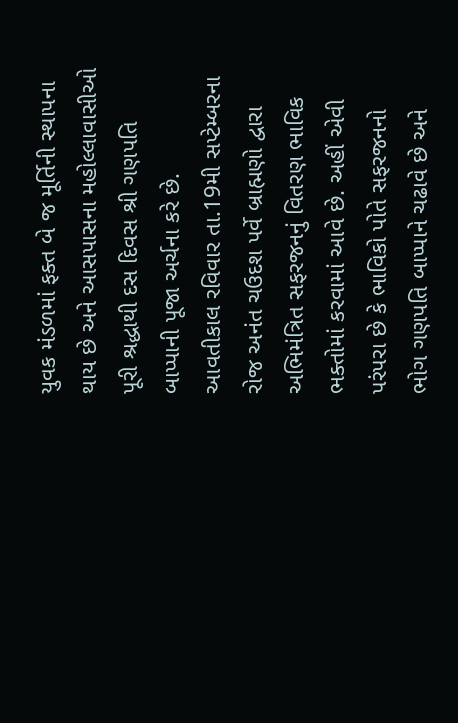યુવક મંડળમાં ફક્ત બે જ મૂર્તિની સ્થાપના થાય છે અને આસપાસના મહોલ્લાવાસીઓ પૂરી શ્રદ્ધાથી દસ દિવસ શ્રી ગણપતિ બાપ્પાની પૂજા અર્ચના કરે છે.
આવતીકાલ રવિવાર તા.19મી સપ્ટેમ્બરના રોજ અનંત ચઉદશ પર્વે બ્રાહ્મણો દ્વારા અભિમંત્રિત સફરજનનું વિતરણ ભાવિક ભક્તોમાં કરવામાં આવે છે. અહીં એવી પરંપરા છે કે ભાવિકો પોતે સફરજનનો ભોગ ગણપતિ બાપ્પાને ચઢાવે છે અને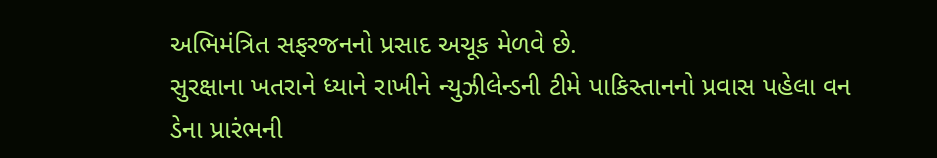અભિમંત્રિત સફરજનનો પ્રસાદ અચૂક મેળવે છે.
સુરક્ષાના ખતરાને ધ્યાને રાખીને ન્યુઝીલેન્ડની ટીમે પાકિસ્તાનનો પ્રવાસ પહેલા વન ડેના પ્રારંભની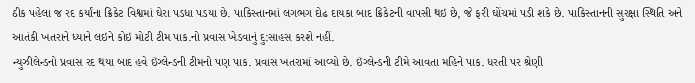ઠીક પહેલા જ રદ કર્યાંના ક્રિકેટ વિશ્વમાં ઘેરા પડધા પડયા છે. પાકિસ્તાનમાં લગભગ દોઢ દાયકા બાદ ક્રિકેટની વાપસી થઇ છે, જે ફરી ઘોંચમાં પડી શકે છે. પાકિસ્તાનની સુરક્ષા સ્થિતિ અને આતંકી ખતરાને ધ્યાને લઇને કોઇ મોટી ટીમ પાક.નો પ્રવાસ ખેડવાનું દુ:સાહસ કરશે નહીં.
ન્યુઝીલેન્ડનો પ્રવાસ રદ થયા બાદ હવે ઇંગ્લેન્ડની ટીમનો પણ પાક. પ્રવાસ ખતરામાં આવ્યો છે. ઇંગ્લેન્ડની ટીમે આવતા મહિને પાક. ધરતી પર શ્રેણી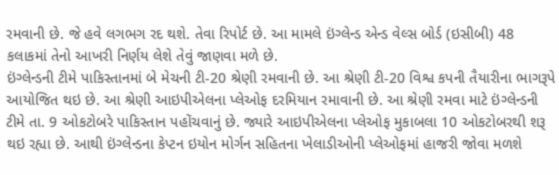રમવાની છે. જે હવે લગભગ રદ થશે. તેવા રિપોર્ટ છે. આ મામલે ઇંગ્લેન્ડ એન્ડ વેલ્સ બોર્ડ (ઇસીબી) 48 કલાકમાં તેનો આખરી નિર્ણય લેશે તેવું જાણવા મળે છે.
ઇંગ્લેન્ડની ટીમે પાકિસ્તાનમાં બે મેચની ટી-20 શ્રેણી રમવાની છે. આ શ્રેણી ટી-20 વિશ્વ કપની તૈયારીના ભાગરૂપે આયોજિત થઇ છે. આ શ્રેણી આઇપીએલના પ્લેઓફ દરમિયાન રમાવાની છે. આ શ્રેણી રમવા માટે ઇંગ્લેન્ડની ટીમે તા. 9 ઓકટોબરે પાકિસ્તાન પહોંચવાનું છે. જ્યારે આઇપીએલના પ્લેઓફ મુકાબલા 10 ઓકટોબરથી શરૂ થઇ રહ્યા છે. આથી ઇંગ્લેન્ડના કેપ્ટન ઇયોન મોર્ગન સહિતના ખેલાડીઓની પ્લેઓફમાં હાજરી જોવા મળશે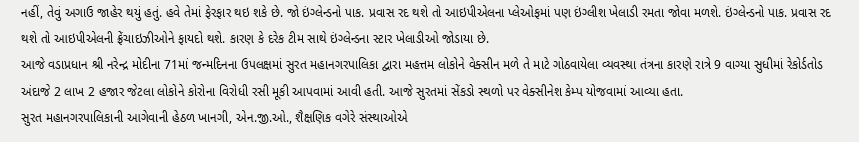નહીં, તેવું અગાઉ જાહેર થયું હતું. હવે તેમાં ફેરફાર થઇ શકે છે. જો ઇંગ્લેન્ડનો પાક. પ્રવાસ રદ થશે તો આઇપીએલના પ્લેઓફમાં પણ ઇંગ્લીશ ખેલાડી રમતા જોવા મળશે. ઇંગ્લેન્ડનો પાક. પ્રવાસ રદ થશે તો આઇપીએલની ફ્રેંચાઇઝીઓને ફાયદો થશે. કારણ કે દરેક ટીમ સાથે ઇંગ્લેન્ડના સ્ટાર ખેલાડીઓ જોડાયા છે.
આજે વડાપ્રધાન શ્રી નરેન્દ્ર મોદીના 71માં જન્મદિનના ઉપલક્ષમાં સુરત મહાનગરપાલિકા દ્વારા મહત્તમ લોકોને વેક્સીન મળે તે માટે ગોઠવાયેલા વ્યવસ્થા તંત્રના કારણે રાત્રે 9 વાગ્યા સુધીમાં રેકોર્ડતોડ અંદાજે 2 લાખ 2 હજાર જેટલા લોકોને કોરોના વિરોધી રસી મૂકી આપવામાં આવી હતી. આજે સુરતમાં સેંકડો સ્થળો પર વેક્સીનેશ કેમ્પ યોજવામાં આવ્યા હતા.
સુરત મહાનગરપાલિકાની આગેવાની હેઠળ ખાનગી, એન.જી.ઓ., શૈક્ષણિક વગેરે સંસ્થાઓએ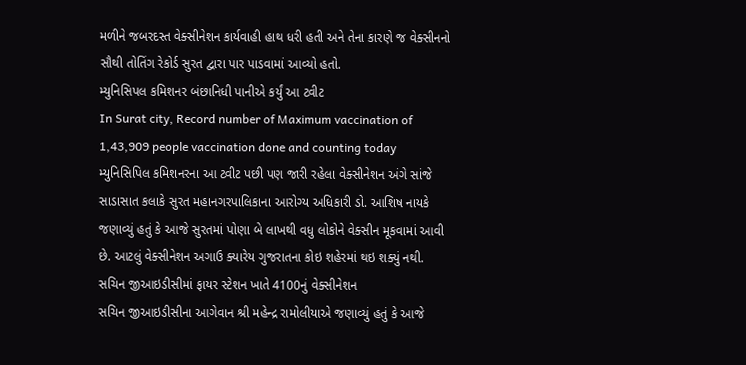મળીને જબરદસ્ત વેક્સીનેશન કાર્યવાહી હાથ ધરી હતી અને તેના કારણે જ વેક્સીનનો સૌથી તોતિંગ રેકોર્ડ સુરત દ્વારા પાર પાડવામાં આવ્યો હતો.
મ્યુનિસિપલ કમિશનર બંછાનિધી પાનીએ કર્યું આ ટ્વીટ
In Surat city, Record number of Maximum vaccination of 1,43,909 people vaccination done and counting today
મ્યુનિસિપિલ કમિશનરના આ ટ્વીટ પછી પણ જારી રહેલા વેક્સીનેશન અંગે સાંજે સાડાસાત કલાકે સુરત મહાનગરપાલિકાના આરોગ્ય અધિકારી ડો. આશિષ નાયકે જણાવ્યું હતું કે આજે સુરતમાં પોણા બે લાખથી વધુ લોકોને વેક્સીન મૂકવામાં આવી છે. આટલું વેક્સીનેશન અગાઉ ક્યારેય ગુજરાતના કોઇ શહેરમાં થઇ શક્યું નથી.
સચિન જીઆઇડીસીમાં ફાયર સ્ટેશન ખાતે 4100નું વેક્સીનેશન
સચિન જીઆઇડીસીના આગેવાન શ્રી મહેન્દ્ર રામોલીયાએ જણાવ્યું હતું કે આજે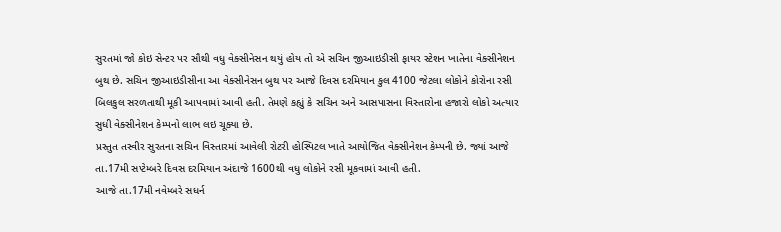સુરતમાં જો કોઇ સેન્ટર પર સૌથી વધુ વેક્સીનેસન થયું હોય તો એ સચિન જીઆઇડીસી ફાયર સ્ટેશન ખાતેના વેક્સીનેશન બુથ છે. સચિન જીઆઇડીસીના આ વેક્સીનેસન બુથ પર આજે દિવસ દરમિયાન કુલ 4100 જેટલા લોકોને કોરોના રસી બિલકુલ સરળતાથી મૂકી આપવામાં આવી હતી. તેમણે કહ્યું કે સચિન અને આસપાસના વિસ્તારોના હજારો લોકો અત્યાર સુધી વેક્સીનેશન કેમ્પનો લાભ લઇ ચૂક્યા છે.
પ્રસ્તુત તસ્વીર સુરતના સચિન વિસ્તારમાં આવેલી રોટરી હોસ્પિટલ ખાતે આયોજિત વેક્સીનેશન કેમ્પની છે. જ્યાં આજે તા.17મી સપ્ટેમ્બરે દિવસ દરમિયાન અંદાજે 1600થી વધુ લોકોને રસી મૂકવામાં આવી હતી.
આજે તા.17મી નવેમ્બરે સધર્ન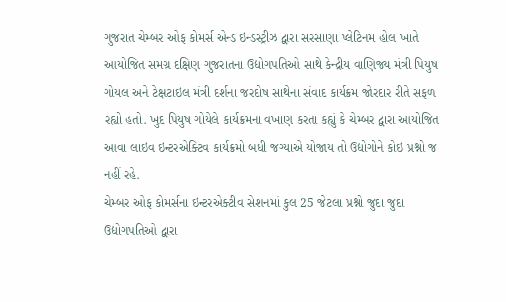ગુજરાત ચેમ્બર ઓફ કોમર્સ એન્ડ ઇન્ડસ્ટ્રીઝ દ્વારા સરસાણા પ્લેટિનમ હોલ ખાતે આયોજિત સમગ્ર દક્ષિણ ગુજરાતના ઉદ્યોગપતિઓ સાથે કેન્દ્રીય વાણિજ્ય મંત્રી પિયુષ ગોયલ અને ટેક્ષટાઇલ મંત્રી દર્શના જરદોષ સાથેના સંવાદ કાર્યક્રમ જોરદાર રીતે સફળ રહ્યો હતો. ખુદ પિયુષ ગોયેલે કાર્યક્રમના વખાણ કરતા કહ્યું કે ચેમ્બર દ્વારા આયોજિત આવા લાઇવ ઇન્ટરએક્ટિવ કાર્યક્રમો બધી જગ્યાએ યોજાય તો ઉદ્યોગોને કોઇ પ્રશ્નો જ નહીં રહે.
ચેમ્બર ઓફ કોમર્સના ઇન્ટરએક્ટીવ સેશનમાં કુલ 25 જેટલા પ્રશ્નો જુદા જુદા ઉદ્યોગપતિઓ દ્વારા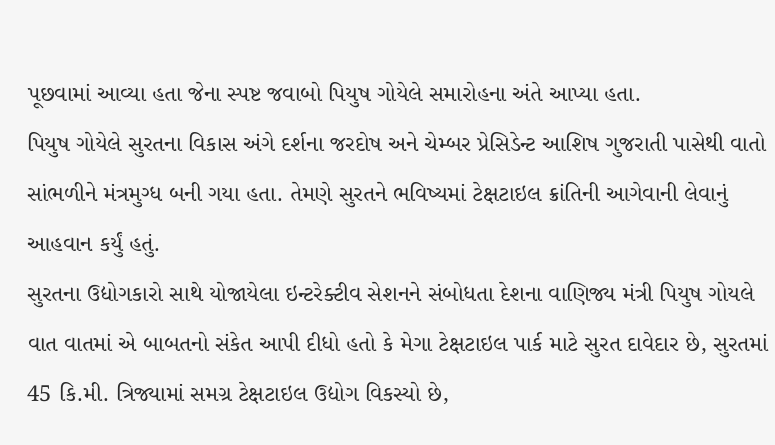પૂછવામાં આવ્યા હતા જેના સ્પષ્ટ જવાબો પિયુષ ગોયેલે સમારોહના અંતે આપ્યા હતા.
પિયુષ ગોયેલે સુરતના વિકાસ અંગે દર્શના જરદોષ અને ચેમ્બર પ્રેસિડેન્ટ આશિષ ગુજરાતી પાસેથી વાતો સાંભળીને મંત્રમુગ્ધ બની ગયા હતા. તેમણે સુરતને ભવિષ્યમાં ટેક્ષટાઇલ ક્રાંતિની આગેવાની લેવાનું આહવાન કર્યું હતું.
સુરતના ઉદ્યોગકારો સાથે યોજાયેલા ઇન્ટરેક્ટીવ સેશનને સંબોધતા દેશના વાણિજ્ય મંત્રી પિયુષ ગોયલે વાત વાતમાં એ બાબતનો સંકેત આપી દીધો હતો કે મેગા ટેક્ષટાઇલ પાર્ક માટે સુરત દાવેદાર છે, સુરતમાં 45 કિ.મી. ત્રિજ્યામાં સમગ્ર ટેક્ષટાઇલ ઉદ્યોગ વિકસ્યો છે,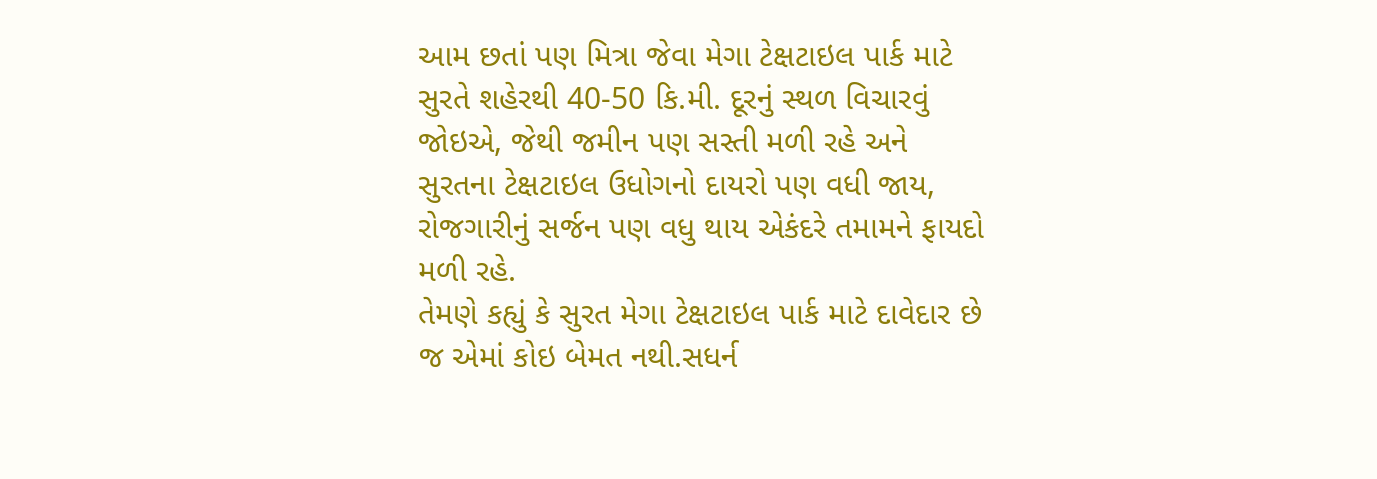આમ છતાં પણ મિત્રા જેવા મેગા ટેક્ષટાઇલ પાર્ક માટે સુરતે શહેરથી 40-50 કિ.મી. દૂરનું સ્થળ વિચારવું જોઇએ, જેથી જમીન પણ સસ્તી મળી રહે અને સુરતના ટેક્ષટાઇલ ઉધોગનો દાયરો પણ વધી જાય, રોજગારીનું સર્જન પણ વધુ થાય એકંદરે તમામને ફાયદો મળી રહે.
તેમણે કહ્યું કે સુરત મેગા ટેક્ષટાઇલ પાર્ક માટે દાવેદાર છે જ એમાં કોઇ બેમત નથી.સધર્ન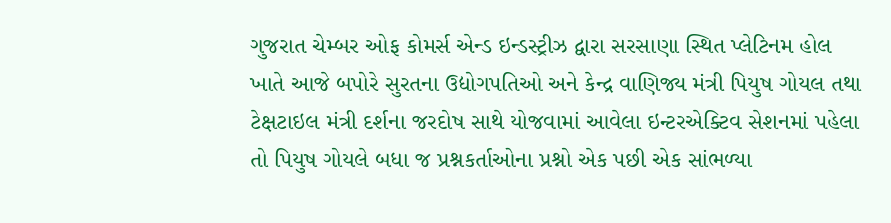ગુજરાત ચેમ્બર ઓફ કોમર્સ એન્ડ ઇન્ડસ્ટ્રીઝ દ્વારા સરસાણા સ્થિત પ્લેટિનમ હોલ ખાતે આજે બપોરે સુરતના ઉદ્યોગપતિઓ અને કેન્દ્ર વાણિજ્ય મંત્રી પિયુષ ગોયલ તથા ટેક્ષટાઇલ મંત્રી દર્શના જરદોષ સાથે યોજવામાં આવેલા ઇન્ટરએક્ટિવ સેશનમાં પહેલા તો પિયુષ ગોયલે બધા જ પ્રશ્નકર્તાઓના પ્રશ્નો એક પછી એક સાંભળ્યા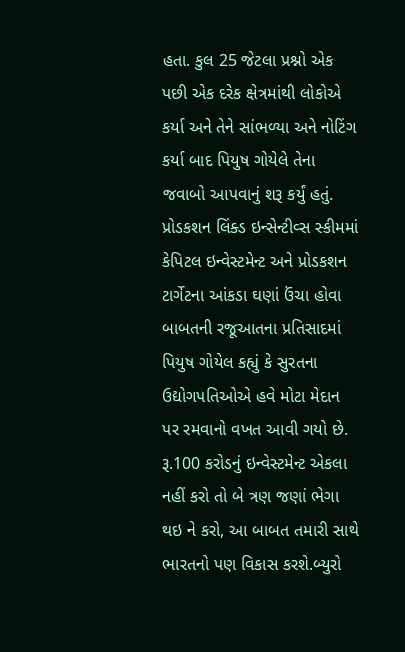હતા. કુલ 25 જેટલા પ્રશ્નો એક પછી એક દરેક ક્ષેત્રમાંથી લોકોએ કર્યા અને તેને સાંભળ્યા અને નોટિંગ કર્યા બાદ પિયુષ ગોયેલે તેના જવાબો આપવાનું શરૂ કર્યું હતું.
પ્રોડકશન લિંક્ડ ઇન્સેન્ટીવ્સ સ્કીમમાં કેપિટલ ઇન્વેસ્ટમેન્ટ અને પ્રોડકશન ટાર્ગેટના આંકડા ઘણાં ઉંચા હોવા બાબતની રજૂઆતના પ્રતિસાદમાં પિયુષ ગોયેલ કહ્યું કે સુરતના ઉદ્યોગપતિઓએ હવે મોટા મેદાન પર રમવાનો વખત આવી ગયો છે. રૂ.100 કરોડનું ઇન્વેસ્ટમેન્ટ એકલા નહીં કરો તો બે ત્રણ જણાં ભેગા થઇ ને કરો, આ બાબત તમારી સાથે ભારતનો પણ વિકાસ કરશે.બ્યુરો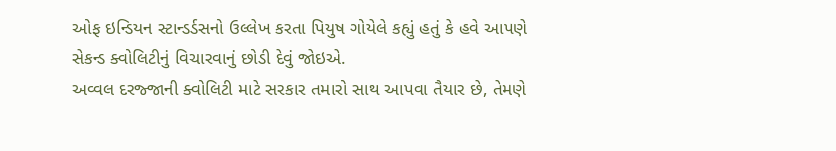ઓફ ઇન્ડિયન સ્ટાન્ડર્ડસનો ઉલ્લેખ કરતા પિયુષ ગોયેલે કહ્યું હતું કે હવે આપણે સેકન્ડ ક્વોલિટીનું વિચારવાનું છોડી દેવું જોઇએ.
અવ્વલ દરજ્જાની ક્વોલિટી માટે સરકાર તમારો સાથ આપવા તૈયાર છે, તેમણે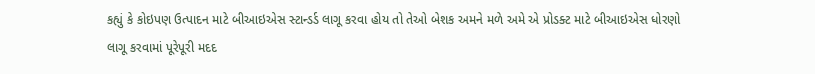કહ્યું કે કોઇપણ ઉત્પાદન માટે બીઆઇએસ સ્ટાન્ડર્ડ લાગૂ કરવા હોય તો તેઓ બેશક અમને મળે અમે એ પ્રોડક્ટ માટે બીઆઇએસ ધોરણો લાગૂ કરવામાં પૂરેપૂરી મદદ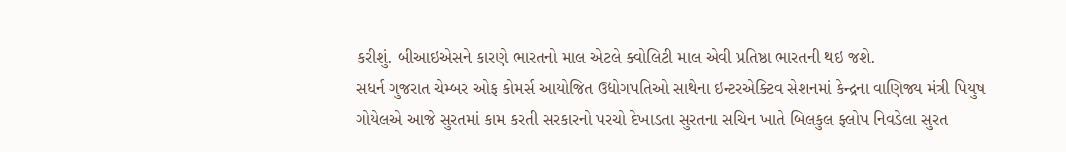કરીશું. બીઆઇએસને કારણે ભારતનો માલ એટલે ક્વોલિટી માલ એવી પ્રતિષ્ઠા ભારતની થઇ જશે.
સધર્ન ગુજરાત ચેમ્બર ઓફ કોમર્સ આયોજિત ઉદ્યોગપતિઓ સાથેના ઇન્ટરએક્ટિવ સેશનમાં કેન્દ્રના વાણિજ્ય મંત્રી પિયુષ ગોયેલએ આજે સુરતમાં કામ કરતી સરકારનો પરચો દેખાડતા સુરતના સચિન ખાતે બિલકુલ ફ્લોપ નિવડેલા સુરત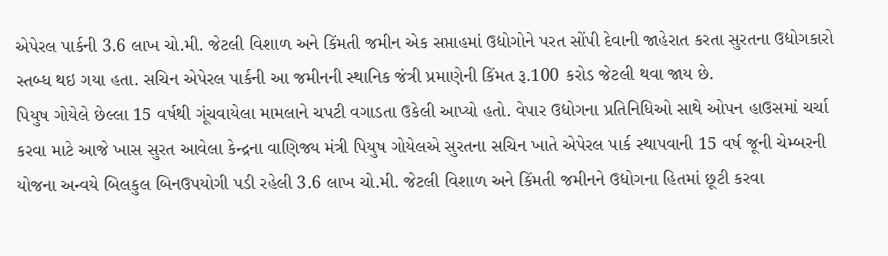એપેરલ પાર્કની 3.6 લાખ ચો.મી. જેટલી વિશાળ અને કિંમતી જમીન એક સપ્તાહમાં ઉદ્યોગોને પરત સોંપી દેવાની જાહેરાત કરતા સુરતના ઉદ્યોગકારો સ્તબ્ધ થઇ ગયા હતા. સચિન એપેરલ પાર્કની આ જમીનની સ્થાનિક જંત્રી પ્રમાણેની કિંમત રૂ.100 કરોડ જેટલી થવા જાય છે.
પિયુષ ગોયેલે છેલ્લા 15 વર્ષથી ગૂંચવાયેલા મામલાને ચપટી વગાડતા ઉકેલી આપ્યો હતો. વેપાર ઉદ્યોગના પ્રતિનિધિઓ સાથે ઓપન હાઉસમાં ચર્ચા કરવા માટે આજે ખાસ સુરત આવેલા કેન્દ્રના વાણિજ્ય મંત્રી પિયુષ ગોયેલએ સુરતના સચિન ખાતે એપેરલ પાર્ક સ્થાપવાની 15 વર્ષ જૂની ચેમ્બરની યોજના અન્વયે બિલકુલ બિનઉપયોગી પડી રહેલી 3.6 લાખ ચો.મી. જેટલી વિશાળ અને કિંમતી જમીનને ઉદ્યોગના હિતમાં છૂટી કરવા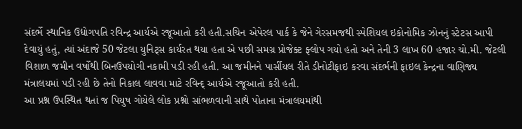સંદર્ભે સ્થાનિક ઉદ્યોગપતિ રવિન્દ્ર આર્યએ રજૂઆતો કરી હતી.સચિન એપેરલ પાર્ક કે જેને ગેરસમજથી સ્પેશિયલ ઇકોનોમિક ઝોનનું સ્ટેટસ આપી દેવાયું હતું, ત્યાં અંદાજે 50 જેટલા યુનિટ્સ કાર્યરત થયા હતા એ પછી સમગ્ર પ્રોજેક્ટ ફ્લોપ ગયો હતો અને તેની 3 લાખ 60 હજાર ચો.મી. જેટલી વિશાળ જમીન વર્ષોથી બિનઉપયોગી નકામી પડી રહી હતી. આ જમીનને પાર્સીયલ રીતે ડીનોટીફાઇ કરવા સંદર્ભની ફાઇલ કેન્દ્રના વાણિજ્ય મંત્રાલયમાં પડી રહી છે તેનો નિકાલ લાવવા માટે રવિન્દ્ આર્યએ રજૂઆતો કરી હતી.
આ પ્રશ્ન ઉપસ્થિત થતાં જ પિયુષ ગોયેલે લોક પ્રશ્નો સાંભળવાની સાથે પોતાના મંત્રાલયમાંથી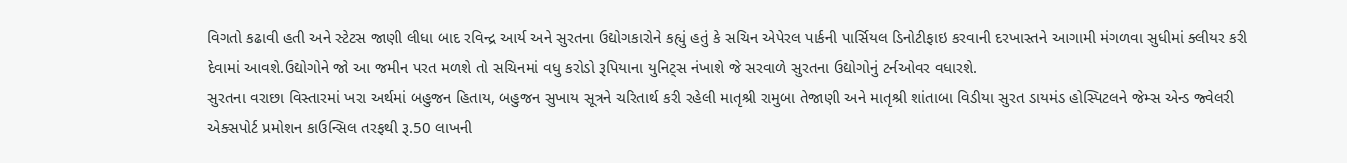વિગતો કઢાવી હતી અને સ્ટેટસ જાણી લીધા બાદ રવિન્દ્ર આર્ય અને સુરતના ઉદ્યોગકારોને કહ્યું હતું કે સચિન એપેરલ પાર્કની પાર્સિયલ ડિનોટીફાઇ કરવાની દરખાસ્તને આગામી મંગળવા સુધીમાં ક્લીયર કરી દેવામાં આવશે.ઉદ્યોગોને જો આ જમીન પરત મળશે તો સચિનમાં વધુ કરોડો રૂપિયાના યુનિટ્સ નંખાશે જે સરવાળે સુરતના ઉદ્યોગોનું ટર્નઓવર વધારશે.
સુરતના વરાછા વિસ્તારમાં ખરા અર્થમાં બહુજન હિતાય, બહુજન સુખાય સૂત્રને ચરિતાર્થ કરી રહેલી માતૃશ્રી રામુબા તેજાણી અને માતૃશ્રી શાંતાબા વિડીયા સુરત ડાયમંડ હોસ્પિટલને જેમ્સ એન્ડ જ્વેલરી એક્સપોર્ટ પ્રમોશન કાઉન્સિલ તરફથી રૂ.50 લાખની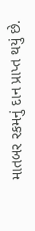માતબર રકમનું દાન પ્રાપ્ત થયું છે.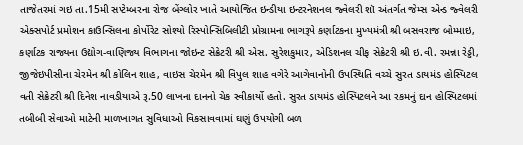તાજેતરમાં ગઇ તા.15મી સપ્ટેમ્બરના રોજ બેંગ્લોર ખાતે આયોજિત ઇન્ડીયા ઇન્ટરનેશનલ જ્વેલરી શૉ અંતર્ગત જેમ્સ એન્ડ જ્વેલરી એક્સપોર્ટ પ્રમોશન કાઉન્સિલના કોર્પોરેટ સોશ્યો રિસ્પોન્સિબિલીટી પ્રોગ્રામના ભાગરૂપે કર્ણાટકના મુખ્યમંત્રી શ્રી બસવરાજ બોમ્માઇ, કર્ણાટક રાજ્યના ઉદ્યોગ-વાણિજ્ય વિભાગના જોઇન્ટ સેક્રેટરી શ્રી એસ. સુરેશકુમાર, એડિશનલ ચીફ સેક્રેટરી શ્રી ઇ.વી. રમન્ના રેડ્ડી, જીજેઇપીસીના ચેરમેન શ્રી કોલિન શાહ, વાઇસ ચેરમેન શ્રી વિપુલ શાહ વગેરે આગેવાનોની ઉપસ્થિતિ વચ્ચે સુરત ડાયમંડ હોસ્પિટલ વતી સેક્રેટરી શ્રી દિનેશ નાવડીયાએ રૂ.50 લાખના દાનનો ચેક સ્વીકાર્યો હતો. સુરત ડાયમંડ હોસ્પિટલને આ રકમનું દાન હોસ્પિટલમાં તબીબી સેવાઓ માટેની માળખાગત સુવિધાઓ વિકસાવવામાં ઘણું ઉપયોગી બળ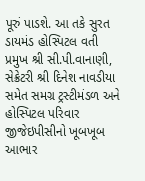પૂરું પાડશે. આ તકે સુરત ડાયમંડ હોસ્પિટલ વતી પ્રમુખ શ્રી સી.પી.વાનાણી, સેક્રેટરી શ્રી દિનેશ નાવડીયા સમેત સમગ્ર ટ્રસ્ટીમંડળ અને હોસ્પિટલ પરિવાર જીજેઇપીસીનો ખૂબખૂબ આભાર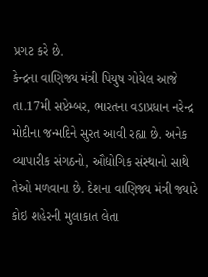પ્રગટ કરે છે.
કેન્દ્રના વાણિજ્ય મંત્રી પિયુષ ગોયેલ આજે તા.17મી સપ્ટેમ્બર, ભારતના વડાપ્રધાન નરેન્દ્ર મોદીના જન્મદિને સુરત આવી રહ્યા છે. અનેક વ્યાપારીક સંગઠનો, ઔદ્યોગિક સંસ્થાનો સાથે તેઓ મળવાના છે. દેશના વાણિજ્ય મંત્રી જ્યારે કોઇ શહેરની મુલાકાત લેતા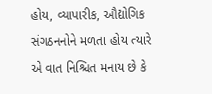હોય, વ્યાપારીક, ઔદ્યોગિક સંગઠનનોને મળતા હોય ત્યારે એ વાત નિશ્ચિત મનાય છે કે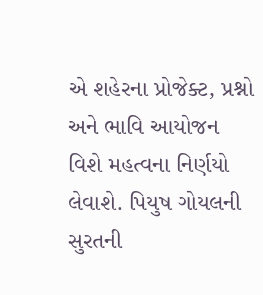એ શહેરના પ્રોજેક્ટ, પ્રશ્નો અને ભાવિ આયોજન વિશે મહત્વના નિર્ણયો લેવાશે. પિયુષ ગોયલની સુરતની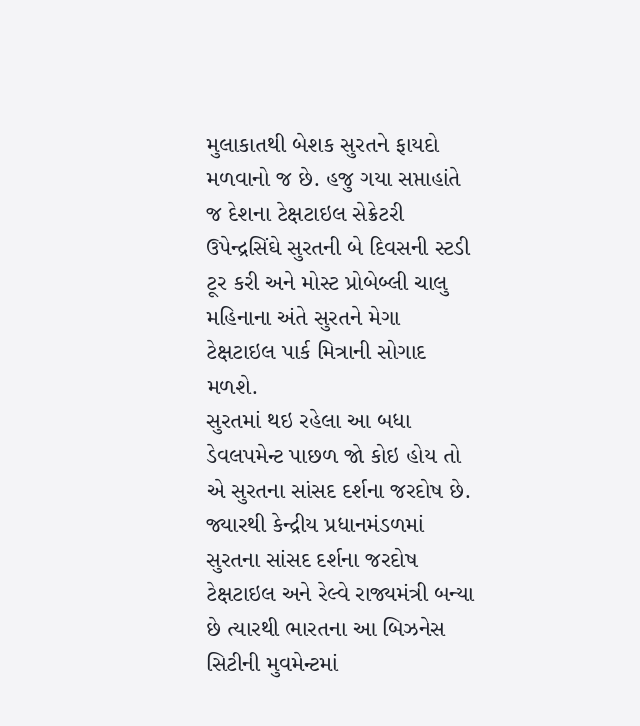મુલાકાતથી બેશક સુરતને ફાયદો મળવાનો જ છે. હજુ ગયા સપ્તાહાંતે જ દેશના ટેક્ષટાઇલ સેક્રેટરી ઉપેન્દ્રસિંઘે સુરતની બે દિવસની સ્ટડી ટૂર કરી અને મોસ્ટ પ્રોબેબ્લી ચાલુ મહિનાના અંતે સુરતને મેગા ટેક્ષટાઇલ પાર્ક મિત્રાની સોગાદ મળશે.
સુરતમાં થઇ રહેલા આ બધા ડેવલપમેન્ટ પાછળ જો કોઇ હોય તો એ સુરતના સાંસદ દર્શના જરદોષ છે. જ્યારથી કેન્દ્રીય પ્રધાનમંડળમાં સુરતના સાંસદ દર્શના જરદોષ ટેક્ષટાઇલ અને રેલ્વે રાજ્યમંત્રી બન્યા છે ત્યારથી ભારતના આ બિઝનેસ સિટીની મુવમેન્ટમાં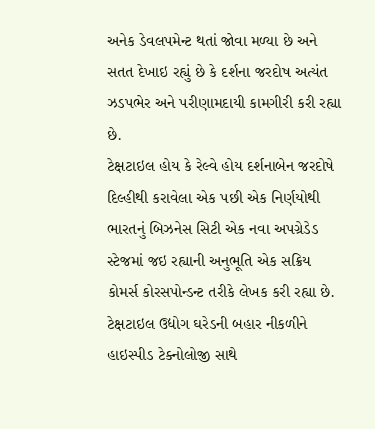અનેક ડેવલપમેન્ટ થતાં જોવા મળ્યા છે અને સતત દેખાઇ રહ્યું છે કે દર્શના જરદોષ અત્યંત ઝડપભેર અને પરીણામદાયી કામગીરી કરી રહ્યા છે.
ટેક્ષટાઇલ હોય કે રેલ્વે હોય દર્શનાબેન જરદોષે દિલ્હીથી કરાવેલા એક પછી એક નિર્ણયોથી ભારતનું બિઝનેસ સિટી એક નવા અપગ્રેડેડ સ્ટેજમાં જઇ રહ્યાની અનુભૂતિ એક સક્રિય કોમર્સ કોરસપોન્ડન્ટ તરીકે લેખક કરી રહ્યા છે.
ટેક્ષટાઇલ ઉદ્યોગ ઘરેડની બહાર નીકળીને હાઇસ્પીડ ટેક્નોલોજી સાથે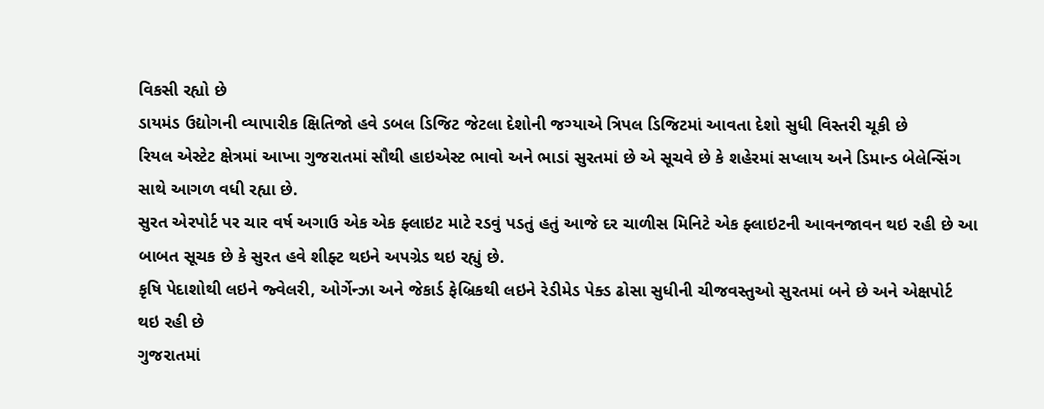વિકસી રહ્યો છે
ડાયમંડ ઉદ્યોગની વ્યાપારીક ક્ષિતિજો હવે ડબલ ડિજિટ જેટલા દેશોની જગ્યાએ ત્રિપલ ડિજિટમાં આવતા દેશો સુધી વિસ્તરી ચૂકી છે
રિયલ એસ્ટેટ ક્ષેત્રમાં આખા ગુજરાતમાં સૌથી હાઇએસ્ટ ભાવો અને ભાડાં સુરતમાં છે એ સૂચવે છે કે શહેરમાં સપ્લાય અને ડિમાન્ડ બેલેન્સિંગ સાથે આગળ વધી રહ્યા છે.
સુરત એરપોર્ટ પર ચાર વર્ષ અગાઉ એક એક ફ્લાઇટ માટે રડવું પડતું હતું આજે દર ચાળીસ મિનિટે એક ફ્લાઇટની આવનજાવન થઇ રહી છે આ બાબત સૂચક છે કે સુરત હવે શીફ્ટ થઇને અપગ્રેડ થઇ રહ્યું છે.
કૃષિ પેદાશોથી લઇને જ્વેલરી, ઓર્ગેન્ઝા અને જેકાર્ડ ફેબ્રિકથી લઇને રેડીમેડ પેક્ડ ઢોસા સુધીની ચીજવસ્તુઓ સુરતમાં બને છે અને એક્ષપોર્ટ થઇ રહી છે
ગુજરાતમાં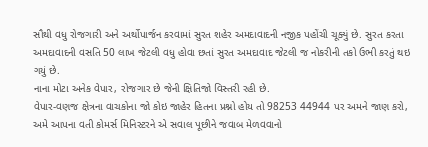સૌથી વધુ રોજગારી અને અર્થોપાર્જન કરવામાં સુરત શહેર અમદાવાદની નજીક પહોંચી ચૂક્યું છે. સુરત કરતા અમદાવાદની વસતિ 50 લાખ જેટલી વધુ હોવા છતાં સુરત અમદાવાદ જેટલી જ નોકરીની તકો ઉભી કરતું થઇ ગયું છે.
નાના મોટા અનેક વેપાર, રોજગાર છે જેની ક્ષિતિજો વિસ્તરી રહી છે.
વેપાર-વણજ ક્ષેત્રના વાચકોના જો કોઇ જાહેર હિતના પ્રશ્નો હોય તો 98253 44944 પર અમને જાણ કરો, અમે આપના વતી કોમર્સ મિનિસ્ટરને એ સવાલ પૂછીને જવાબ મેળવવાનો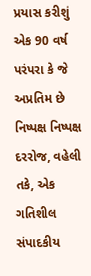પ્રયાસ કરીશું
એક 90 વર્ષ પરંપરા કે જે અપ્રતિમ છે નિષ્પક્ષ નિષ્પક્ષ દરરોજ, વહેલી તકે, એક ગતિશીલ સંપાદકીય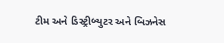ટીમ અને ડિસ્ટ્રીબ્યુટર અને બિઝનેસ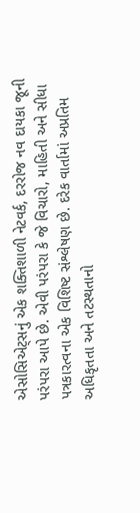એસોસિએટ્સનું એક શક્તિશાળી નેટવર્ક, દરરોજ નવ દાયકા જૂની પરંપરા આપે છે. એવી પરંપરા કે જે વિચારો, માહિતી અને સીધા પત્રકારત્વના એક વિશિષ્ટ સંશ્લેષણ છે. દરેક વાર્તામાં અપ્રતિમ અધિકૃતતા અને તટસ્થતાનો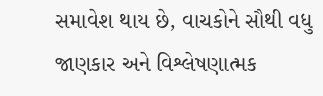સમાવેશ થાય છે, વાચકોને સૌથી વધુ જાણકાર અને વિશ્લેષણાત્મક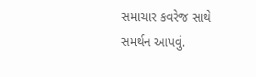સમાચાર કવરેજ સાથે સમર્થન આપવું.